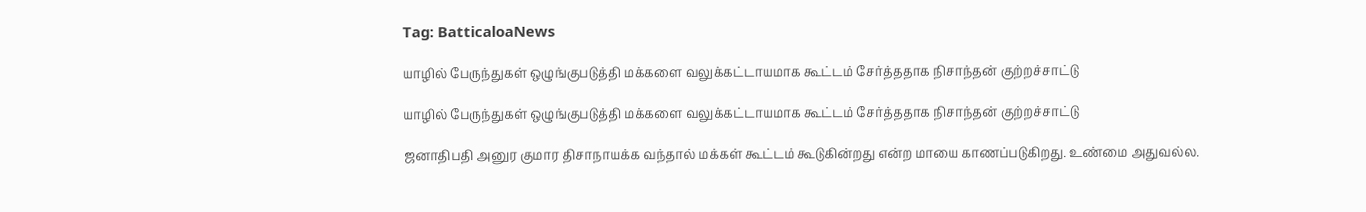Tag: BatticaloaNews

யாழில் பேருந்துகள் ஒழுங்குபடுத்தி மக்களை வலுக்கட்டாயமாக கூட்டம் சேர்த்ததாக நிசாந்தன் குற்றச்சாட்டு

யாழில் பேருந்துகள் ஒழுங்குபடுத்தி மக்களை வலுக்கட்டாயமாக கூட்டம் சேர்த்ததாக நிசாந்தன் குற்றச்சாட்டு

ஜனாதிபதி அனுர குமார திசாநாயக்க வந்தால் மக்கள் கூட்டம் கூடுகின்றது என்ற மாயை காணப்படுகிறது. உண்மை அதுவல்ல.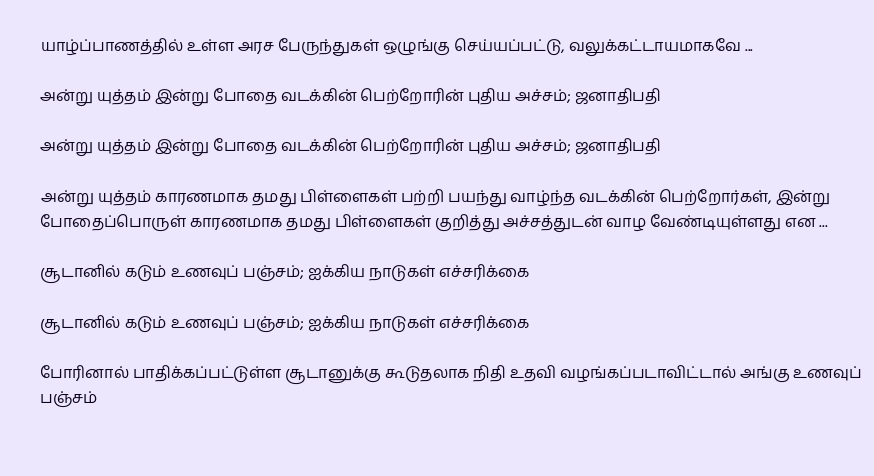யாழ்ப்பாணத்தில் உள்ள அரச பேருந்துகள் ஒழுங்கு செய்யப்பட்டு, வலுக்கட்டாயமாகவே ...

அன்று யுத்தம் இன்று போதை வடக்கின் பெற்றோரின் புதிய அச்சம்; ஜனாதிபதி

அன்று யுத்தம் இன்று போதை வடக்கின் பெற்றோரின் புதிய அச்சம்; ஜனாதிபதி

அன்று யுத்தம் காரணமாக தமது பிள்ளைகள் பற்றி பயந்து வாழ்ந்த வடக்கின் பெற்றோர்கள், இன்று போதைப்பொருள் காரணமாக தமது பிள்ளைகள் குறித்து அச்சத்துடன் வாழ வேண்டியுள்ளது என ...

சூடானில் கடும் உணவுப் பஞ்சம்; ஐக்கிய நாடுகள் எச்சரிக்கை

சூடானில் கடும் உணவுப் பஞ்சம்; ஐக்கிய நாடுகள் எச்சரிக்கை

போரினால் பாதிக்கப்பட்டுள்ள சூடானுக்கு கூடுதலாக நிதி உதவி வழங்கப்படாவிட்டால் அங்கு உணவுப் பஞ்சம்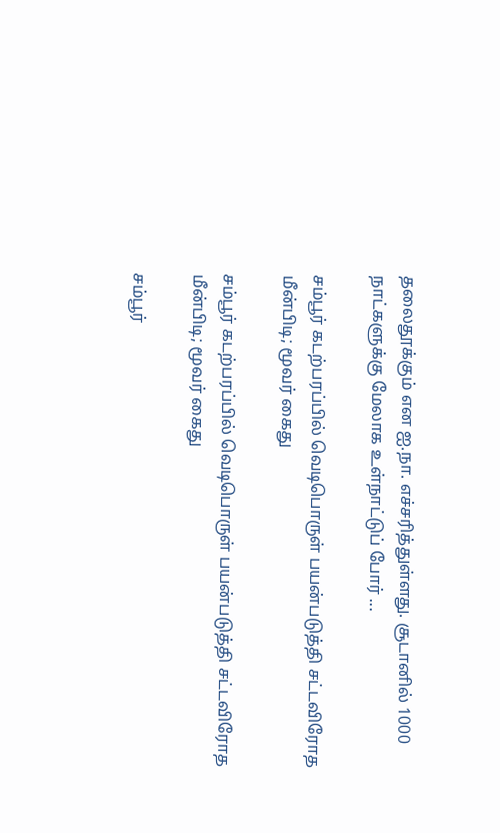தலைதூக்கும் என ஐ.நா. எச்சரித்துள்ளது. சூடானில் 1000 நாட்களுக்கு மேலாக உள்நாட்டுப் போர் ...

சம்பூர் கடற்பரப்பில் வெடிபொருள் பயன்படுத்தி சட்டவிரோத மீன்பிடி; மூவர் கைது

சம்பூர் கடற்பரப்பில் வெடிபொருள் பயன்படுத்தி சட்டவிரோத மீன்பிடி; மூவர் கைது

சம்பூர்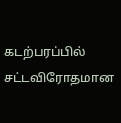கடற்பரப்பில் சட்டவிரோதமான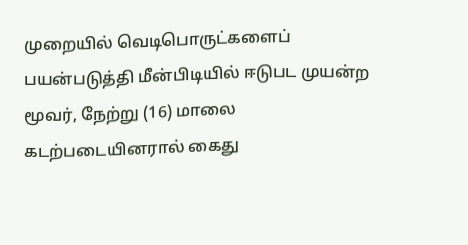முறையில் வெடிபொருட்களைப் பயன்படுத்தி மீன்பிடியில் ஈடுபட முயன்ற மூவர், நேற்று (16) மாலை கடற்படையினரால் கைது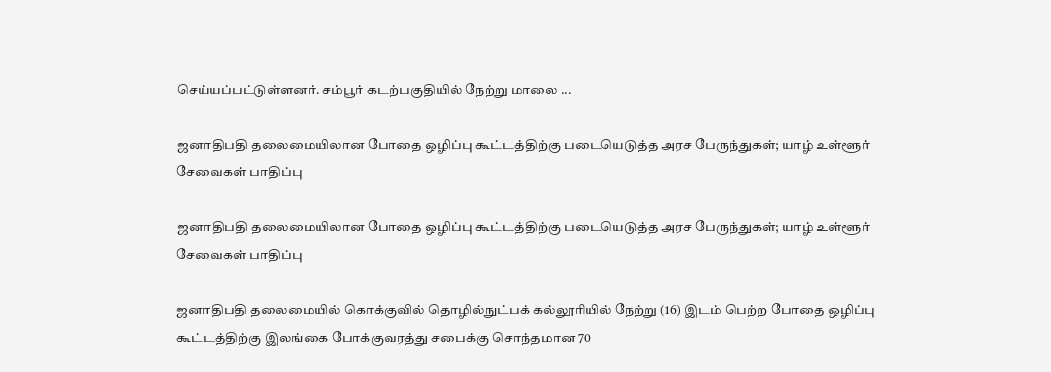செய்யப்பட்டுள்ளனர். சம்பூர் கடற்பகுதியில் நேற்று மாலை ...

ஜனாதிபதி தலைமையிலான போதை ஒழிப்பு கூட்டத்திற்கு படையெடுத்த அரச பேருந்துகள்; யாழ் உள்ளூர் சேவைகள் பாதிப்பு

ஜனாதிபதி தலைமையிலான போதை ஒழிப்பு கூட்டத்திற்கு படையெடுத்த அரச பேருந்துகள்; யாழ் உள்ளூர் சேவைகள் பாதிப்பு

ஜனாதிபதி தலைமையில் கொக்குவில் தொழில்நுட்பக் கல்லூரியில் நேற்று (16) இடம் பெற்ற போதை ஒழிப்பு கூட்டத்திற்கு இலங்கை போக்குவரத்து சபைக்கு சொந்தமான 70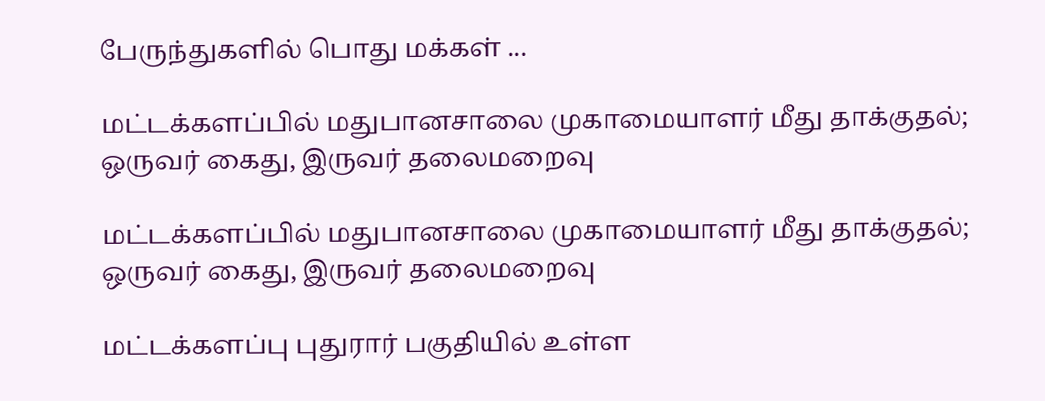பேருந்துகளில் பொது மக்கள் ...

மட்டக்களப்பில் மதுபானசாலை முகாமையாளர் மீது தாக்குதல்; ஒருவர் கைது, இருவர் தலைமறைவு

மட்டக்களப்பில் மதுபானசாலை முகாமையாளர் மீது தாக்குதல்; ஒருவர் கைது, இருவர் தலைமறைவு

மட்டக்களப்பு புதுரார் பகுதியில் உள்ள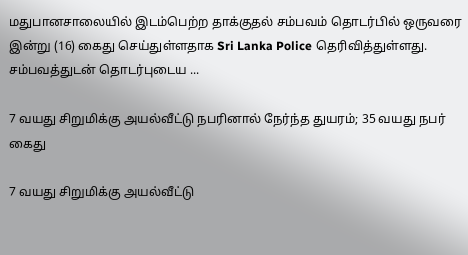மதுபானசாலையில் இடம்பெற்ற தாக்குதல் சம்பவம் தொடர்பில் ஒருவரை இன்று (16) கைது செய்துள்ளதாக Sri Lanka Police தெரிவித்துள்ளது. சம்பவத்துடன் தொடர்புடைய ...

7 வயது சிறுமிக்கு அயல்வீட்டு நபரினால் நேர்ந்த துயரம்; 35 வயது நபர் கைது

7 வயது சிறுமிக்கு அயல்வீட்டு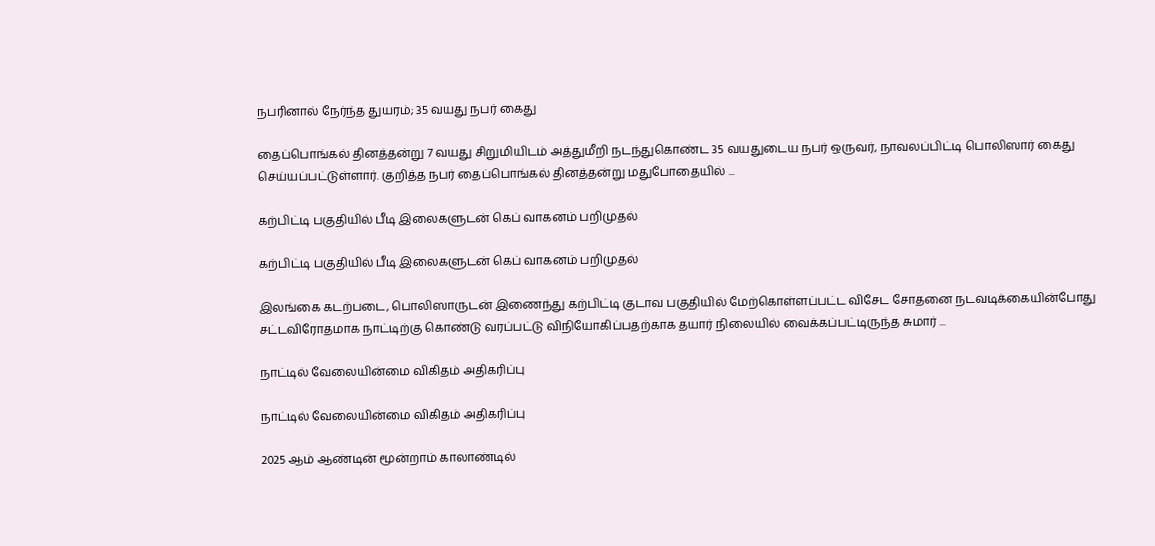நபரினால் நேர்ந்த துயரம்; 35 வயது நபர் கைது

தைப்பொங்கல் தினத்தன்று 7 வயது சிறுமியிடம் அத்துமீறி நடந்துகொண்ட 35 வயதுடைய நபர் ஒருவர், நாவலப்பிட்டி பொலிஸார் கைது செய்யப்பட்டுள்ளார். குறித்த நபர் தைப்பொங்கல் தினத்தன்று மதுபோதையில் ...

கற்பிட்டி பகுதியில் பீடி இலைகளுடன் கெப் வாகனம் பறிமுதல்

கற்பிட்டி பகுதியில் பீடி இலைகளுடன் கெப் வாகனம் பறிமுதல்

இலங்கை கடற்படை, பொலிஸாருடன் இணைந்து கற்பிட்டி குடாவ பகுதியில் மேற்கொள்ளப்பட்ட விசேட சோதனை நடவடிக்கையின்போது சட்டவிரோதமாக நாட்டிற்கு கொண்டு வரப்பட்டு விநியோகிப்பதற்காக தயார் நிலையில் வைக்கப்பட்டிருந்த சுமார் ...

நாட்டில் வேலையின்மை விகிதம் அதிகரிப்பு

நாட்டில் வேலையின்மை விகிதம் அதிகரிப்பு

2025 ஆம் ஆண்டின் மூன்றாம் காலாண்டில்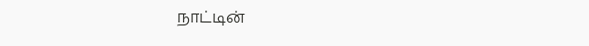நாட்டின்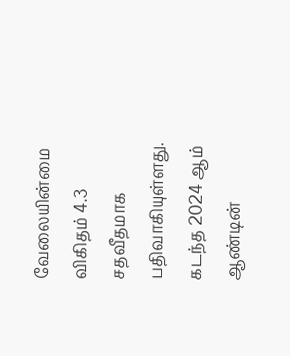வேலையின்மை விகிதம் 4.3 சதவீதமாக பதிவாகியுள்ளது. கடந்த 2024 ஆம் ஆண்டின்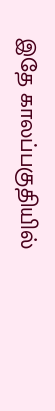இதே காலப்பகுதியில்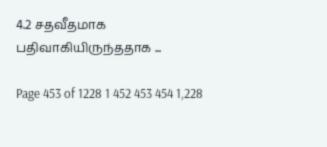4.2 சதவீதமாக பதிவாகியிருந்ததாக ...

Page 453 of 1228 1 452 453 454 1,228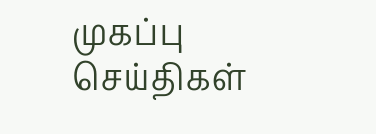முகப்பு
செய்திகள்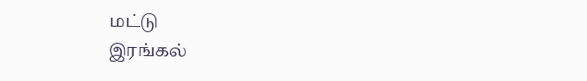மட்டு
இரங்கல்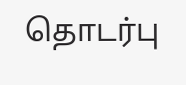தொடர்பு